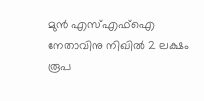മുൻ എസ്എഫ്ഐ നേതാവിനു നിഖിൽ 2 ലക്ഷം രൂപ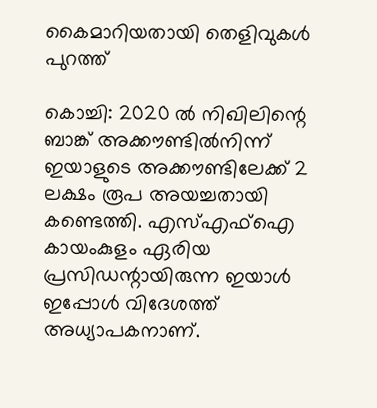കൈമാറിയതായി തെളിവുകൾ പുറത്ത്

കൊച്ചി: 2020 ൽ നിഖിലിന്റെ ബാങ്ക് അക്കൗണ്ടിൽനിന്ന് ഇയാളുടെ അക്കൗണ്ടിലേക്ക് 2 ലക്ഷം രൂപ അയച്ചതായി കണ്ടെത്തി. എസ്എഫ്ഐ കായംകുളം ഏരിയ പ്രസിഡന്റായിരുന്ന ഇയാൾ ഇപ്പോൾ വിദേശത്ത് അധ്യാപകനാണ്.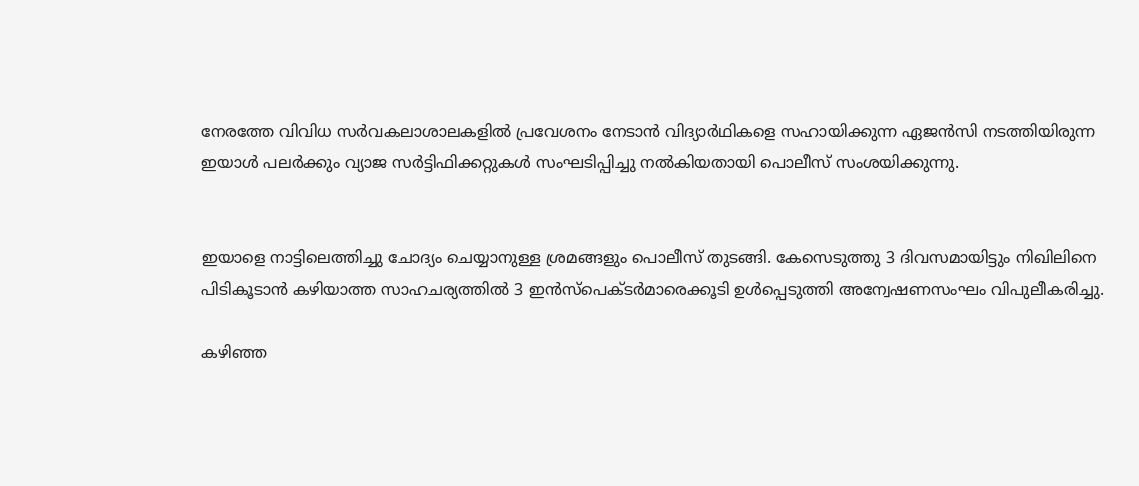നേരത്തേ വിവിധ സർവകലാശാലകളിൽ പ്രവേശനം നേടാൻ വിദ്യാർഥികളെ സഹായിക്കുന്ന ഏജൻസി നടത്തിയിരുന്ന ഇയാൾ പലർക്കും വ്യാജ സർട്ടിഫിക്കറ്റുകൾ സംഘടിപ്പിച്ചു നൽകിയതായി പൊലീസ് സംശയിക്കുന്നു.


ഇയാളെ നാട്ടിലെത്തിച്ചു ചോദ്യം ചെയ്യാനുള്ള ശ്രമങ്ങളും പൊലീസ് തുടങ്ങി. കേസെടുത്തു 3 ദിവസമായിട്ടും നിഖിലിനെ പിടികൂടാൻ കഴിയാത്ത സാഹചര്യത്തിൽ 3 ഇൻസ്പെക്ടർമാരെക്കൂടി ഉൾപ്പെടുത്തി അന്വേഷണസംഘം വിപുലീകരിച്ചു.

കഴിഞ്ഞ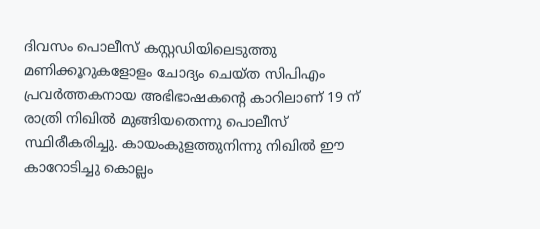ദിവസം പൊലീസ് കസ്റ്റഡിയിലെടുത്തു മണിക്കൂറുകളോളം ചോദ്യം ചെയ്ത സിപിഎം പ്രവർത്തകനായ അഭിഭാഷകന്റെ കാറിലാണ് 19 ന് രാത്രി നിഖിൽ മുങ്ങിയതെന്നു പൊലീസ് സ്ഥിരീകരിച്ചു. കായംകുളത്തുനിന്നു നിഖിൽ ഈ കാറോടിച്ചു കൊല്ലം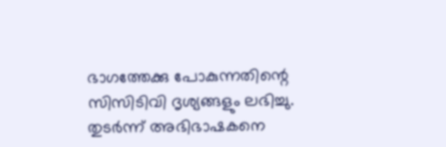ഭാഗത്തേക്കു പോകുന്നതിന്റെ സിസിടിവി ദൃശ്യങ്ങളും ലഭിച്ചു. തുടർന്ന് അഭിഭാഷകനെ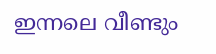ഇന്നലെ വീണ്ടും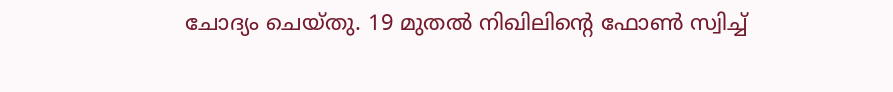ചോദ്യം ചെയ്തു. 19 മുതൽ നിഖിലിന്റെ ഫോൺ സ്വിച്ച്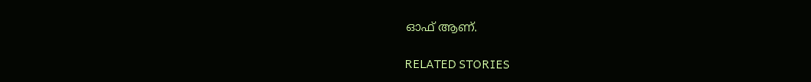ഓഫ് ആണ്.

RELATED STORIES